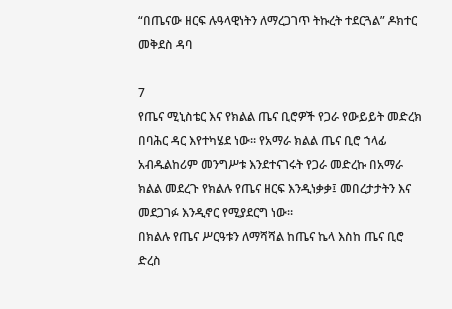“በጤናው ዘርፍ ሉዓላዊነትን ለማረጋገጥ ትኩረት ተደርጓል” ዶክተር መቅደስ ዳባ

7
የጤና ሚኒስቴር እና የክልል ጤና ቢሮዎች የጋራ የውይይት መድረክ በባሕር ዳር እየተካሄደ ነው። የአማራ ክልል ጤና ቢሮ ኀላፊ አብዱልከሪም መንግሥቱ እንደተናገሩት የጋራ መድረኩ በአማራ ክልል መደረጉ የክልሉ የጤና ዘርፍ እንዲነቃቃ፤ መበረታታትን እና መደጋገፉ እንዲኖር የሚያደርግ ነው።
በክልሉ የጤና ሥርዓቱን ለማሻሻል ከጤና ኬላ እስከ ጤና ቢሮ ድረስ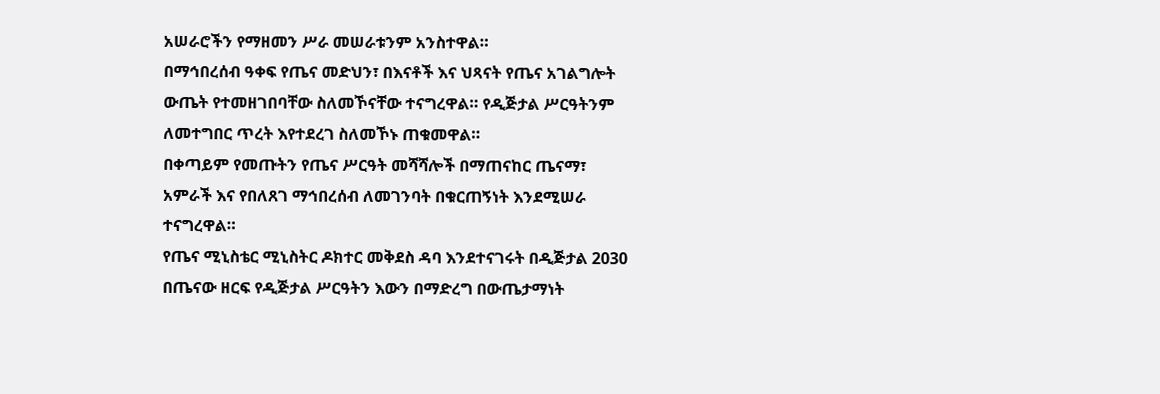አሠራሮችን የማዘመን ሥራ መሠራቱንም አንስተዋል።
በማኅበረሰብ ዓቀፍ የጤና መድህን፣ በእናቶች እና ህጻናት የጤና አገልግሎት ውጤት የተመዘገበባቸው ስለመኾናቸው ተናግረዋል። የዲጅታል ሥርዓትንም ለመተግበር ጥረት እየተደረገ ስለመኾኑ ጠቁመዋል።
በቀጣይም የመጡትን የጤና ሥርዓት መሻሻሎች በማጠናከር ጤናማ፣ አምራች እና የበለጸገ ማኅበረሰብ ለመገንባት በቁርጠኝነት እንደሚሠራ ተናግረዋል።
የጤና ሚኒስቴር ሚኒስትር ዶክተር መቅደስ ዳባ እንደተናገሩት በዲጅታል 2030 በጤናው ዘርፍ የዲጅታል ሥርዓትን እውን በማድረግ በውጤታማነት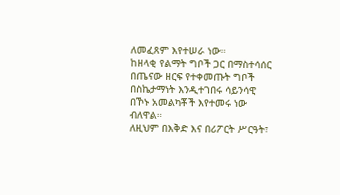ለመፈጸም እየተሠራ ነው።
ከዘላቂ የልማት ግቦች ጋር በማስተሳሰር በጤናው ዘርፍ የተቀመጡት ግቦች በስኬታማነት እንዲተገበሩ ሳይንሳዊ በኾኑ አመልካቾች እየተመሩ ነው ብለዋል።
ለዚህም በእቅድ እና በሪፖርት ሥርዓት፣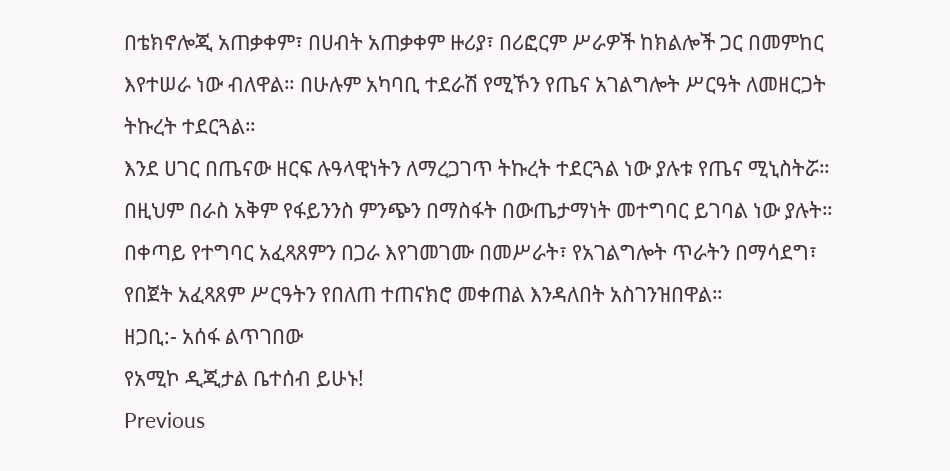በቴክኖሎጂ አጠቃቀም፣ በሀብት አጠቃቀም ዙሪያ፣ በሪፎርም ሥራዎች ከክልሎች ጋር በመምከር እየተሠራ ነው ብለዋል። በሁሉም አካባቢ ተደራሽ የሚኾን የጤና አገልግሎት ሥርዓት ለመዘርጋት ትኩረት ተደርጓል።
እንደ ሀገር በጤናው ዘርፍ ሉዓላዊነትን ለማረጋገጥ ትኩረት ተደርጓል ነው ያሉቱ የጤና ሚኒስትሯ። በዚህም በራስ አቅም የፋይንንስ ምንጭን በማስፋት በውጤታማነት መተግባር ይገባል ነው ያሉት።
በቀጣይ የተግባር አፈጻጸምን በጋራ እየገመገሙ በመሥራት፣ የአገልግሎት ጥራትን በማሳደግ፣ የበጀት አፈጻጸም ሥርዓትን የበለጠ ተጠናክሮ መቀጠል እንዳለበት አስገንዝበዋል።
ዘጋቢ:- አሰፋ ልጥገበው
የአሚኮ ዲጂታል ቤተሰብ ይሁኑ!
Previous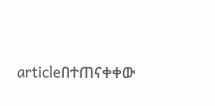articleበተጠናቀቀው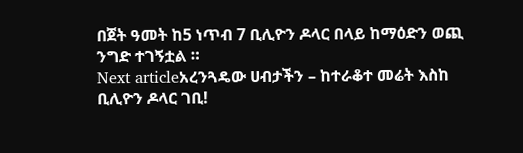በጀት ዓመት ከ5 ነጥብ 7 ቢሊዮን ዶላር በላይ ከማዕድን ወጪ ንግድ ተገኝቷል ።
Next articleአረንጓዴው ሀብታችን – ከተራቆተ መሬት እስከ ቢሊዮን ዶላር ገቢ!